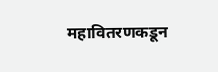महावितरणकडून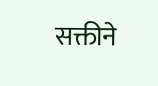सक्तीने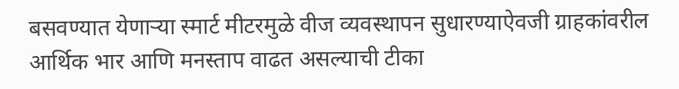बसवण्यात येणाऱ्या स्मार्ट मीटरमुळे वीज व्यवस्थापन सुधारण्याऐवजी ग्राहकांवरील आर्थिक भार आणि मनस्ताप वाढत असल्याची टीका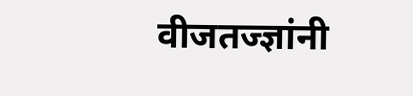वीजतज्ज्ञांनी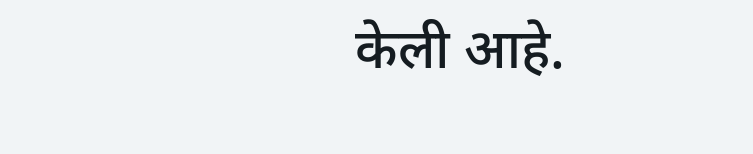केली आहे.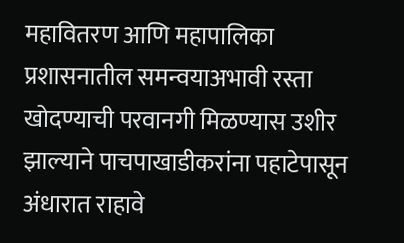महावितरण आणि महापालिका प्रशासनातील समन्वयाअभावी रस्ता खोदण्याची परवानगी मिळण्यास उशीर झाल्याने पाचपाखाडीकरांना पहाटेपासून अंधारात राहावे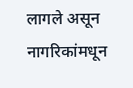लागले असून नागरिकांमधून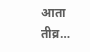आता तीव्र…